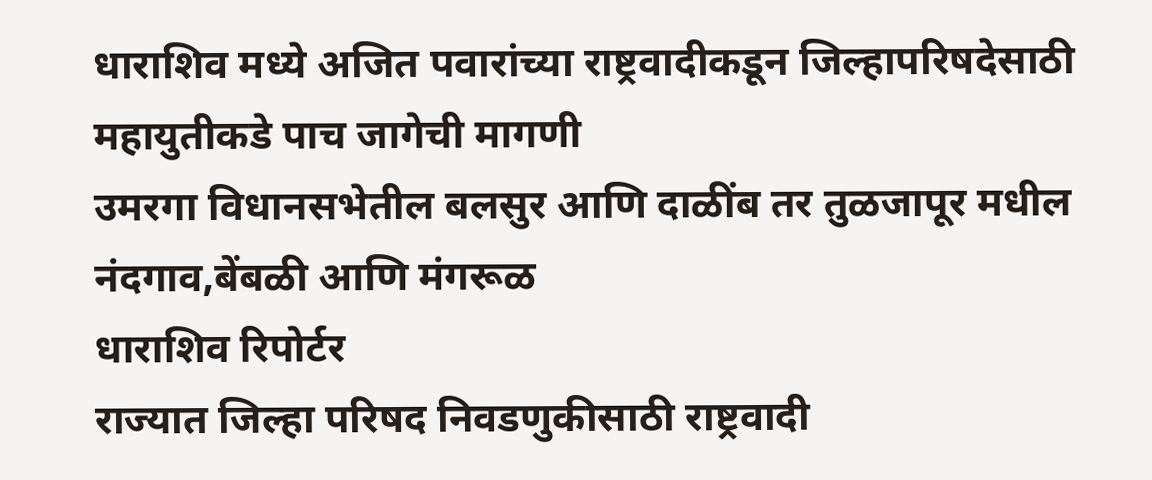धाराशिव मध्ये अजित पवारांच्या राष्ट्रवादीकडून जिल्हापरिषदेसाठी महायुतीकडे पाच जागेची मागणी
उमरगा विधानसभेतील बलसुर आणि दाळींब तर तुळजापूर मधील नंदगाव,बेंबळी आणि मंगरूळ
धाराशिव रिपोर्टर
राज्यात जिल्हा परिषद निवडणुकीसाठी राष्ट्रवादी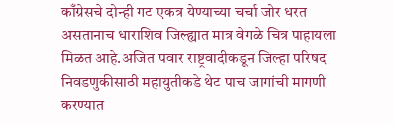काँग्रेसचे दोन्ही गट एकत्र येण्याच्या चर्चा जोर धरत असतानाच धाराशिव जिल्ह्यात मात्र वेगळे चित्र पाहायला मिळत आहे.अजित पवार राष्ट्रवादीकडून जिल्हा परिषद निवडणुकीसाठी महायुतीकडे थेट पाच जागांची मागणी करण्यात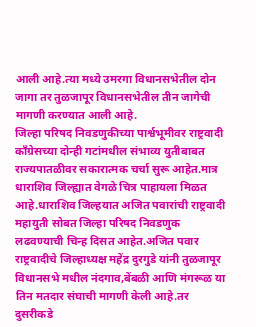आली आहे.त्या मध्ये उमरगा विधानसभेतील दोन जागा तर तुळजापूर विधानसभेतील तीन जागेची मागणी करण्यात आली आहे.
जिल्हा परिषद निवडणुकीच्या पार्श्वभूमीवर राष्ट्रवादी काँग्रेसच्या दोन्ही गटांमधील संभाव्य युतीबाबत राज्यपातळीवर सकारात्मक चर्चा सुरू आहेत.मात्र धाराशिव जिल्ह्यात वेगळे चित्र पाहायला मिळत आहे.धाराशिव जिल्हयात अजित पवारांची राष्ट्रवादी महायुती सोबत जिल्हा परिषद निवडणुक लढवण्याची चिन्ह दिसत आहेत.अजित पवार राष्ट्रवादीचे जिल्हाध्यक्ष महेंद्र दुरगुडे यांनी तुळजापूर विधानसभे मधील नंदगाव,बेंबळी आणि मंगरूळ या तिन मतदार संघाची मागणी केली आहे.तर दुसरीकडे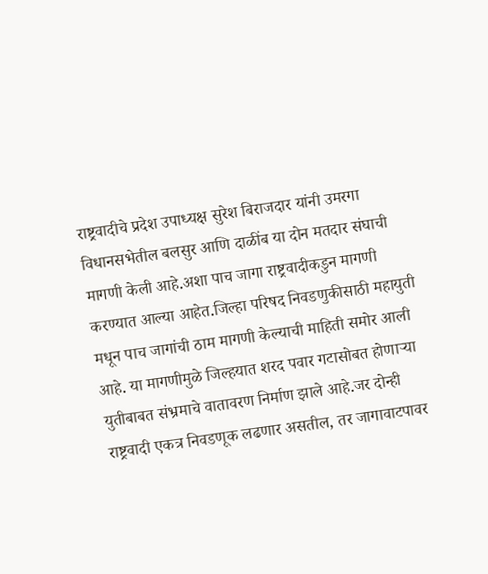राष्ट्रवादीचे प्रदेश उपाध्यक्ष सुरेश बिराजदार यांनी उमरगा विधानसभेतील बलसुर आणि दाळींब या दोन मतदार संघाची मागणी केली आहे.अशा पाच जागा राष्ट्रवादीकडुन मागणी करण्यात आल्या आहेत.जिल्हा परिषद निवडणुकीसाठी महायुती मधून पाच जागांची ठाम मागणी केल्याची माहिती समोर आली आहे. या मागणीमुळे जिल्हयात शरद पवार गटासोबत होणाऱ्या युतीबाबत संभ्रमाचे वातावरण निर्माण झाले आहे.जर दोन्ही राष्ट्रवादी एकत्र निवडणूक लढणार असतील, तर जागावाटपावर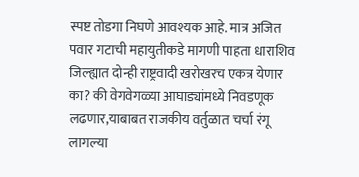स्पष्ट तोडगा निघणे आवश्यक आहे. मात्र अजित पवार गटाची महायुतीकडे मागणी पाहता धाराशिव जिल्ह्यात दोन्ही राष्ट्रवादी खरोखरच एकत्र येणार का? की वेगवेगळ्या आघाड्यांमध्ये निवडणूक लढणार,याबाबत राजकीय वर्तुळात चर्चा रंगू लागल्या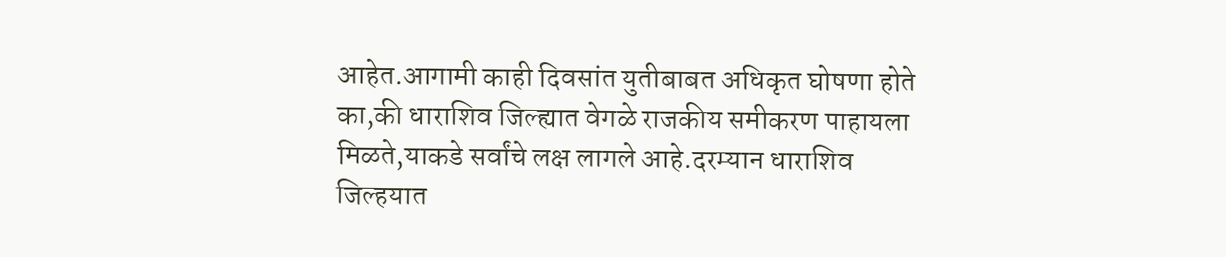आहेत.आगामी काही दिवसांत युतीबाबत अधिकृत घोषणा होते का,की धाराशिव जिल्ह्यात वेगळे राजकीय समीकरण पाहायला मिळते,याकडे सर्वांचे लक्ष लागले आहे.दरम्यान धाराशिव जिल्हयात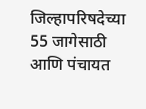जिल्हापरिषदेच्या 55 जागेसाठी आणि पंचायत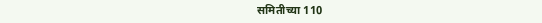समितीच्या 110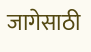जागेसाठी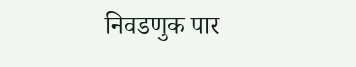निवडणुक पार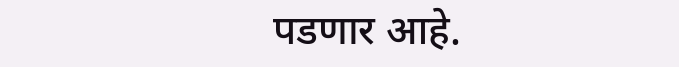पडणार आहे.